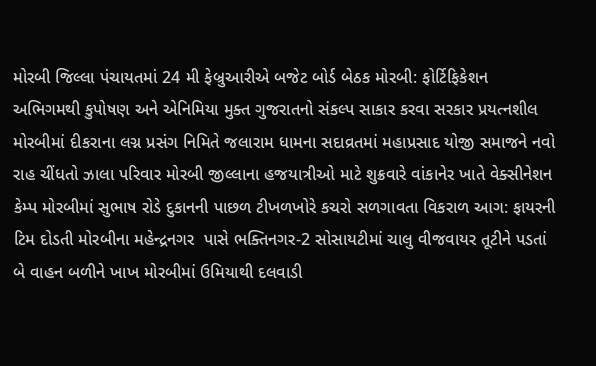મોરબી જિલ્લા પંચાયતમાં 24 મી ફેબ્રુઆરીએ બજેટ બોર્ડ બેઠક મોરબી: ફોર્ટિફિકેશન અભિગમથી કુપોષણ અને એનિમિયા મુક્ત ગુજરાતનો સંકલ્પ સાકાર કરવા સરકાર પ્રયત્નશીલ મોરબીમાં દીકરાના લગ્ન પ્રસંગ નિમિતે જલારામ ધામના સદાવ્રતમાં મહાપ્રસાદ યોજી સમાજને નવો રાહ ચીંધતો ઝાલા પરિવાર મોરબી જીલ્લાના હજયાત્રીઓ માટે શુક્રવારે વાંકાનેર ખાતે વેક્સીનેશન કેમ્પ મોરબીમાં સુભાષ રોડે દુકાનની પાછળ ટીખળખોરે કચરો સળગાવતા વિકરાળ આગ: ફાયરની ટિમ દોડતી મોરબીના મહેન્દ્રનગર  પાસે ભક્તિનગર-2 સોસાયટીમાં ચાલુ વીજવાયર તૂટીને પડતાં બે વાહન બળીને ખાખ મોરબીમાં ઉમિયાથી દલવાડી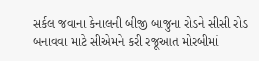સર્કલ જવાના કેનાલની બીજી બાજુના રોડને સીસી રોડ બનાવવા માટે સીએમને કરી રજૂઆત મોરબીમાં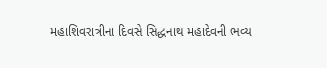મહાશિવરાત્રીના દિવસે સિદ્ધનાથ મહાદેવની ભવ્ય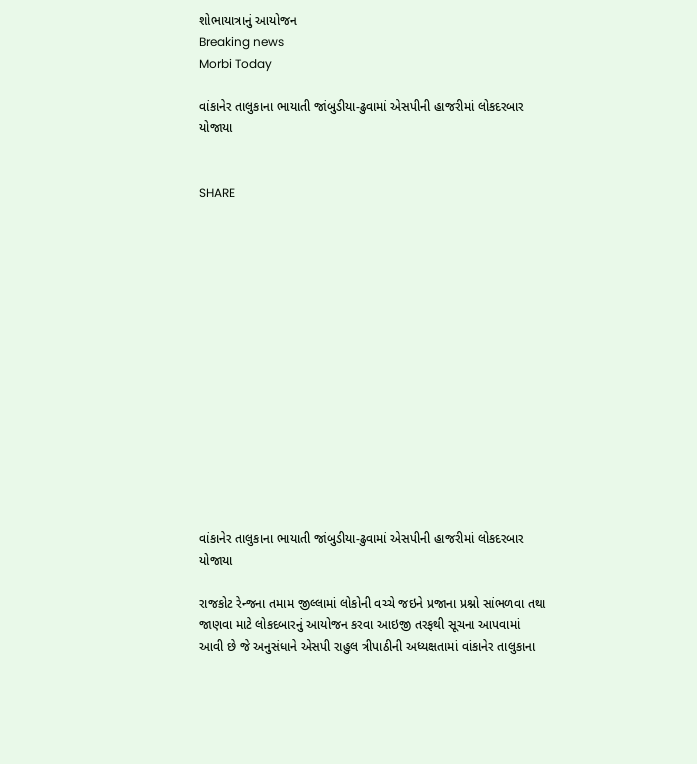શોભાયાત્રાનું આયોજન
Breaking news
Morbi Today

વાંકાનેર તાલુકાના ભાયાતી જાંબુડીયા-ઢુવામાં એસપીની હાજરીમાં લોકદરબાર યોજાયા


SHARE















વાંકાનેર તાલુકાના ભાયાતી જાંબુડીયા-ઢુવામાં એસપીની હાજરીમાં લોકદરબાર યોજાયા

રાજકોટ રેન્જના તમામ જીલ્લામાં લોકોની વચ્ચે જઇને પ્રજાના પ્રશ્નો સાંભળવા તથા જાણવા માટે લોકદબારનું આયોજન કરવા આઇજી તરફથી સૂચના આપવામાં આવી છે જે અનુસંધાને એસપી રાહુલ ત્રીપાઠીની અધ્યક્ષતામાં વાંકાનેર તાલુકાના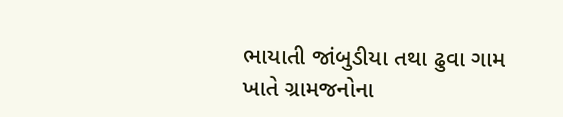ભાયાતી જાંબુડીયા તથા ઢુવા ગામ ખાતે ગ્રામજનોના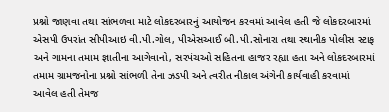પ્રશ્નો જાણવા તથા સાંભળવા માટે લોકદરબારનું આયોજન કરવમાં આવેલ હતી જે લોકદરબારમાં એસપી ઉપરાંત સીપીઆઇ વી.પી.ગોલ, પીએસઆઈ બી.પી.સોનારા તથા સ્થાનીક પોલીસ સ્ટાફ અને ગામના તમામ જ્ઞાતીના આગેવાનો, સરપંચઓ સહિતના હાજર રહ્યા હતા અને લોકદરબારમાં તમામ ગ્રામજનોના પ્રશ્નો સાંભળી તેના ઝડપી અને ત્વરીત નીકાલ અંગેની કાર્યવાહી કરવામાં આવેલ હતી તેમજ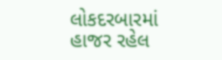લોકદરબારમાં હાજર રહેલ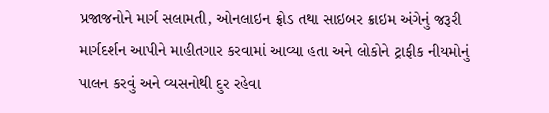પ્રજાજનોને માર્ગ સલામતી, ઓનલાઇન ફ્રોડ તથા સાઇબર ક્રાઇમ અંગેનું જરૂરી માર્ગદર્શન આપીને માહીતગાર કરવામાં આવ્યા હતા અને લોકોને ટ્રાફીક નીયમોનું પાલન કરવું અને વ્યસનોથી દુર રહેવા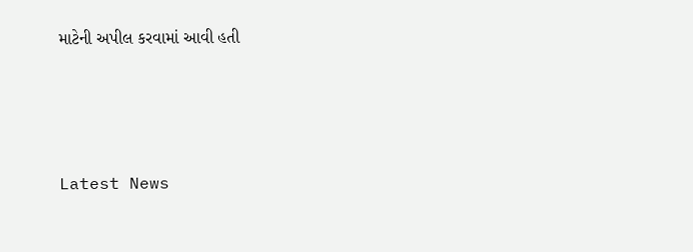માટેની અપીલ કરવામાં આવી હતી






Latest News